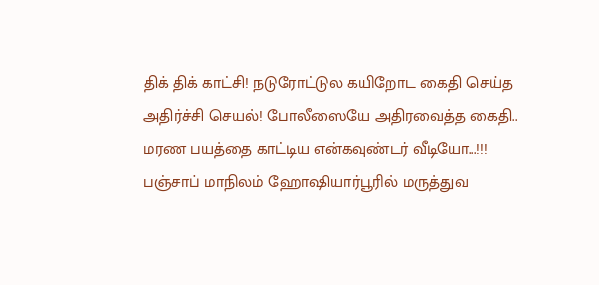திக் திக் காட்சி! நடுரோட்டுல கயிறோட கைதி செய்த அதிர்ச்சி செயல்! போலீஸையே அதிரவைத்த கைதி.. மரண பயத்தை காட்டிய என்கவுண்டர் வீடியோ...!!!
பஞ்சாப் மாநிலம் ஹோஷியார்பூரில் மருத்துவ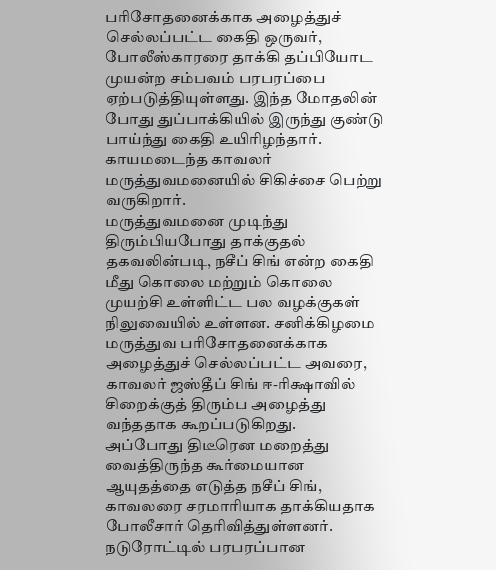பரிசோதனைக்காக அழைத்துச் செல்லப்பட்ட கைதி ஒருவர், போலீஸ்காரரை தாக்கி தப்பியோட முயன்ற சம்பவம் பரபரப்பை ஏற்படுத்தியுள்ளது. இந்த மோதலின் போது துப்பாக்கியில் இருந்து குண்டு பாய்ந்து கைதி உயிரிழந்தார். காயமடைந்த காவலர் மருத்துவமனையில் சிகிச்சை பெற்று வருகிறார்.
மருத்துவமனை முடிந்து திரும்பியபோது தாக்குதல்
தகவலின்படி, நசீப் சிங் என்ற கைதி மீது கொலை மற்றும் கொலை முயற்சி உள்ளிட்ட பல வழக்குகள் நிலுவையில் உள்ளன. சனிக்கிழமை மருத்துவ பரிசோதனைக்காக அழைத்துச் செல்லப்பட்ட அவரை, காவலர் ஜஸ்தீப் சிங் ஈ-ரிக்ஷாவில் சிறைக்குத் திரும்ப அழைத்து வந்ததாக கூறப்படுகிறது.
அப்போது திடீரென மறைத்து வைத்திருந்த கூர்மையான ஆயுதத்தை எடுத்த நசீப் சிங், காவலரை சரமாரியாக தாக்கியதாக போலீசார் தெரிவித்துள்ளனர்.
நடுரோட்டில் பரபரப்பான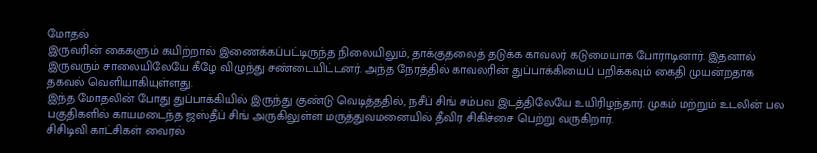மோதல்
இருவரின் கைகளும் கயிற்றால் இணைக்கப்பட்டிருந்த நிலையிலும், தாக்குதலைத் தடுக்க காவலர் கடுமையாக போராடினார். இதனால் இருவரும் சாலையிலேயே கீழே விழுந்து சண்டையிட்டனர். அந்த நேரத்தில் காவலரின் துப்பாக்கியைப் பறிக்கவும் கைதி முயன்றதாக தகவல் வெளியாகியுள்ளது.
இந்த மோதலின் போது துப்பாக்கியில் இருந்து குண்டு வெடித்ததில், நசீப் சிங் சம்பவ இடத்திலேயே உயிரிழந்தார். முகம் மற்றும் உடலின் பல பகுதிகளில் காயமடைந்த ஜஸ்தீப் சிங் அருகிலுள்ள மருத்துவமனையில் தீவிர சிகிச்சை பெற்று வருகிறார்.
சிசிடிவி காட்சிகள் வைரல்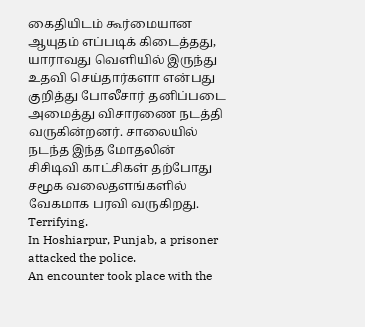கைதியிடம் கூர்மையான ஆயுதம் எப்படிக் கிடைத்தது, யாராவது வெளியில் இருந்து உதவி செய்தார்களா என்பது குறித்து போலீசார் தனிப்படை அமைத்து விசாரணை நடத்தி வருகின்றனர். சாலையில் நடந்த இந்த மோதலின் சிசிடிவி காட்சிகள் தற்போது சமூக வலைதளங்களில் வேகமாக பரவி வருகிறது.
Terrifying.
In Hoshiarpur, Punjab, a prisoner attacked the police.
An encounter took place with the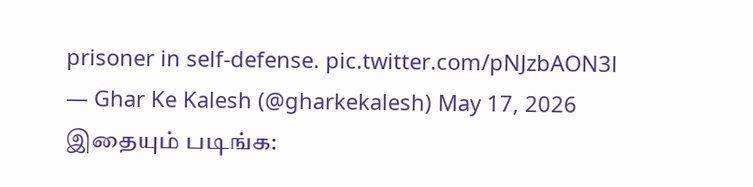prisoner in self-defense. pic.twitter.com/pNJzbAON3l
— Ghar Ke Kalesh (@gharkekalesh) May 17, 2026
இதையும் படிங்க: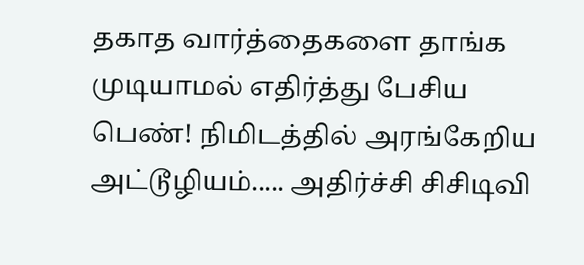தகாத வார்த்தைகளை தாங்க முடியாமல் எதிர்த்து பேசிய பெண்! நிமிடத்தில் அரங்கேறிய அட்டூழியம்..... அதிர்ச்சி சிசிடிவி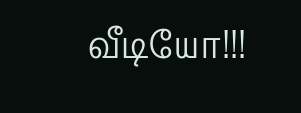வீடியோ!!!